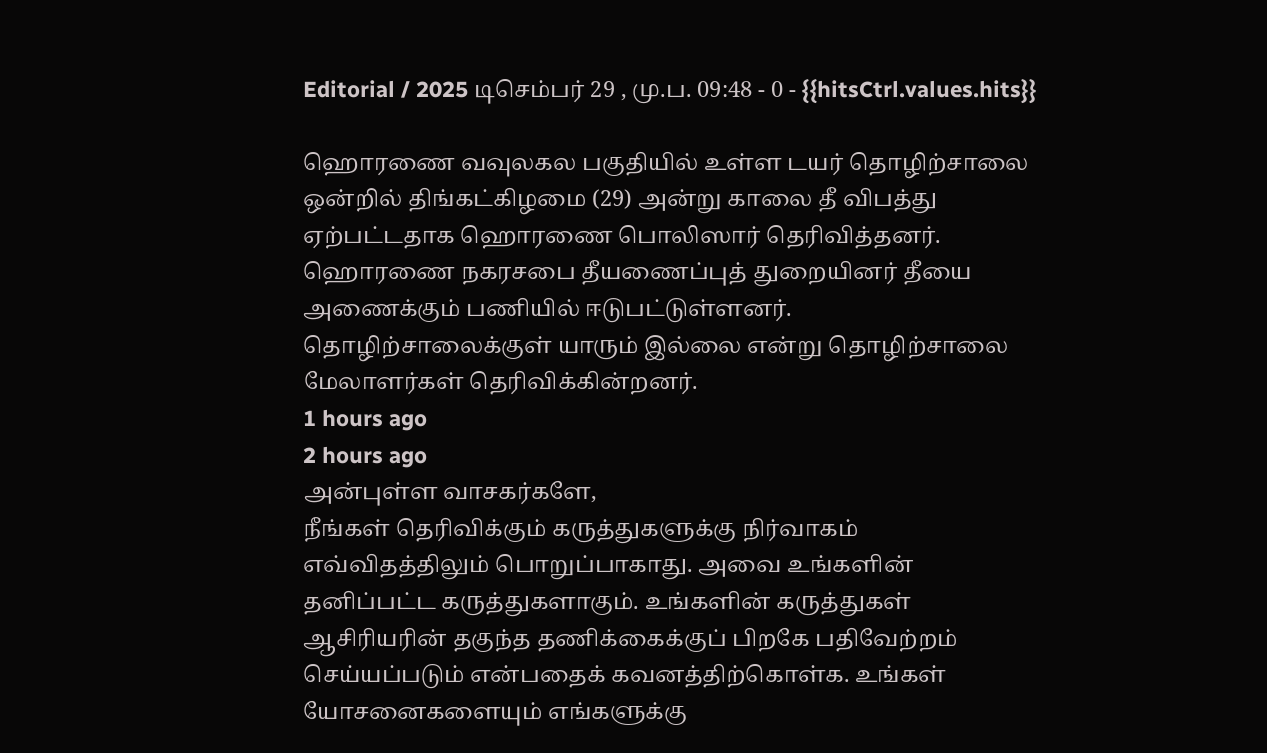Editorial / 2025 டிசெம்பர் 29 , மு.ப. 09:48 - 0 - {{hitsCtrl.values.hits}}

ஹொரணை வவுலகல பகுதியில் உள்ள டயர் தொழிற்சாலை ஒன்றில் திங்கட்கிழமை (29) அன்று காலை தீ விபத்து ஏற்பட்டதாக ஹொரணை பொலிஸார் தெரிவித்தனர்.
ஹொரணை நகரசபை தீயணைப்புத் துறையினர் தீயை அணைக்கும் பணியில் ஈடுபட்டுள்ளனர். தொழிற்சாலைக்குள் யாரும் இல்லை என்று தொழிற்சாலை மேலாளர்கள் தெரிவிக்கின்றனர்.
1 hours ago
2 hours ago
அன்புள்ள வாசகர்களே,
நீங்கள் தெரிவிக்கும் கருத்துகளுக்கு நிர்வாகம் எவ்விதத்திலும் பொறுப்பாகாது. அவை உங்களின் தனிப்பட்ட கருத்துகளாகும். உங்களின் கருத்துகள் ஆசிரியரின் தகுந்த தணிக்கைக்குப் பிறகே பதிவேற்றம் செய்யப்படும் என்பதைக் கவனத்திற்கொள்க. உங்கள் யோசனைகளையும் எங்களுக்கு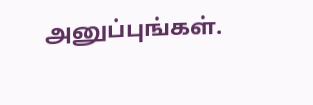அனுப்புங்கள்.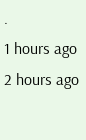.
1 hours ago
2 hours ago